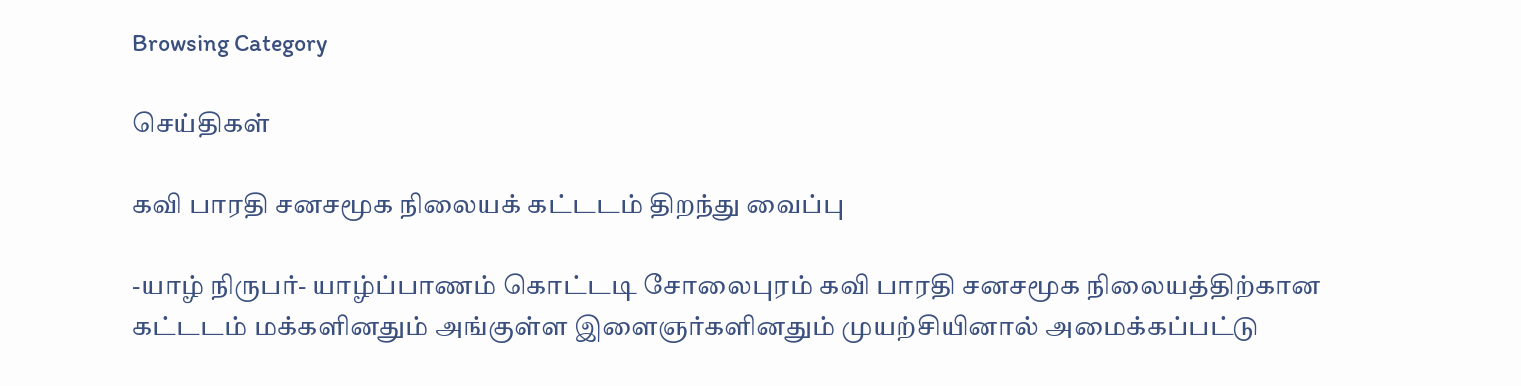Browsing Category

செய்திகள்

கவி பாரதி சனசமூக நிலையக் கட்டடம் திறந்து வைப்பு

-யாழ் நிருபர்- யாழ்ப்பாணம் கொட்டடி சோலைபுரம் கவி பாரதி சனசமூக நிலையத்திற்கான கட்டடம் மக்களினதும் அங்குள்ள இளைஞர்களினதும் முயற்சியினால் அமைக்கப்பட்டு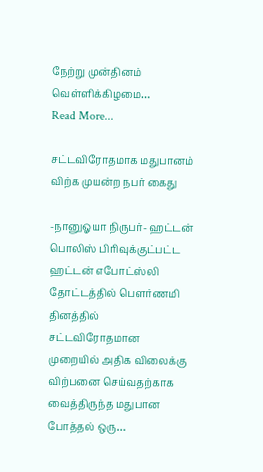நேற்று முன்தினம் வெள்ளிக்கிழமை…
Read More...

சட்டவிரோதமாக மதுபானம் விற்க முயன்ற நபர் கைது

-நானுஓயா நிருபர்- ஹட்டன் பொலிஸ் பிரிவுக்குட்பட்ட ஹட்டன் எபோட்ஸ்லி தோட்டத்தில் பௌர்ணமி தினத்தில் சட்டவிரோதமான முறையில் அதிக விலைக்கு விற்பனை செய்வதற்காக வைத்திருந்த மதுபான போத்தல் ஒரு…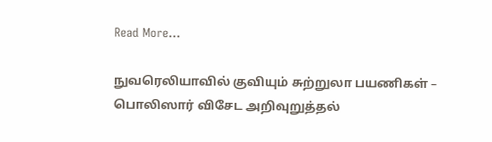Read More...

நுவரெலியாவில் குவியும் சுற்றுலா பயணிகள் – பொலிஸார் விசேட அறிவுறுத்தல்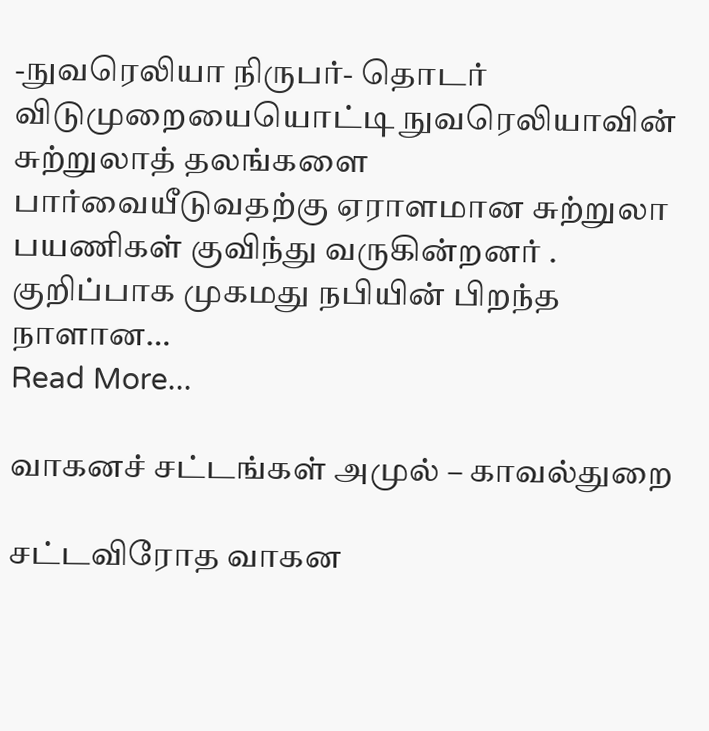-நுவரெலியா நிருபர்- தொடர் விடுமுறையையொட்டி நுவரெலியாவின் சுற்றுலாத் தலங்களை பார்வையீடுவதற்கு ஏராளமான சுற்றுலா பயணிகள் குவிந்து வருகின்றனர் . குறிப்பாக முகமது நபியின் பிறந்த நாளான…
Read More...

வாகனச் சட்டங்கள் அமுல் – காவல்துறை

சட்டவிரோத வாகன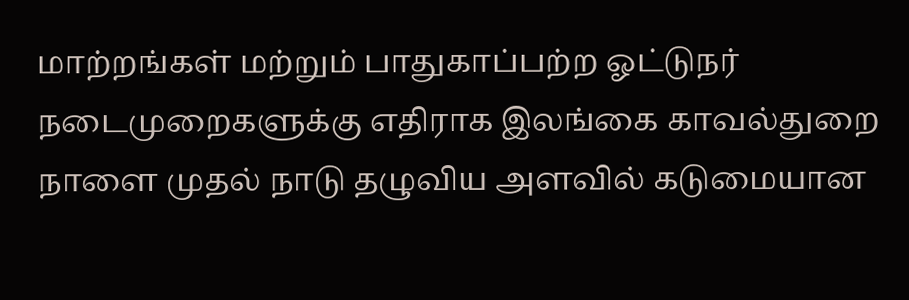மாற்றங்கள் மற்றும் பாதுகாப்பற்ற ஓட்டுநர் நடைமுறைகளுக்கு எதிராக இலங்கை காவல்துறை நாளை முதல் நாடு தழுவிய அளவில் கடுமையான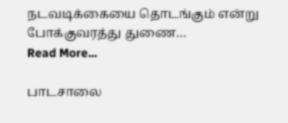நடவடிக்கையை தொடங்கும் என்று போக்குவரத்து துணை…
Read More...

பாடசாலை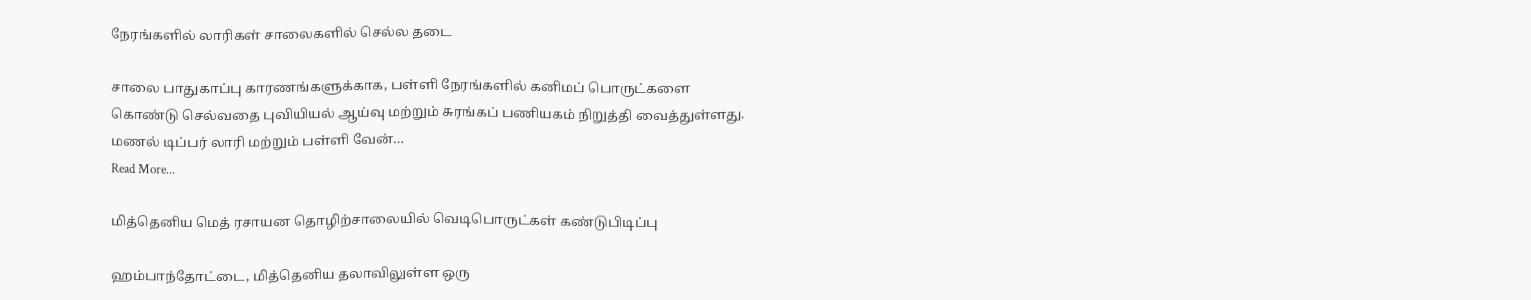நேரங்களில் லாரிகள் சாலைகளில் செல்ல தடை

சாலை பாதுகாப்பு காரணங்களுக்காக, பள்ளி நேரங்களில் கனிமப் பொருட்களை கொண்டு செல்வதை புவியியல் ஆய்வு மற்றும் சுரங்கப் பணியகம் நிறுத்தி வைத்துள்ளது. மணல் டிப்பர் லாரி மற்றும் பள்ளி வேன்…
Read More...

மித்தெனிய மெத் ரசாயன தொழிற்சாலையில் வெடிபொருட்கள் கண்டுபிடிப்பு

ஹம்பாந்தோட்டை, மித்தெனிய தலாவிலுள்ள ஒரு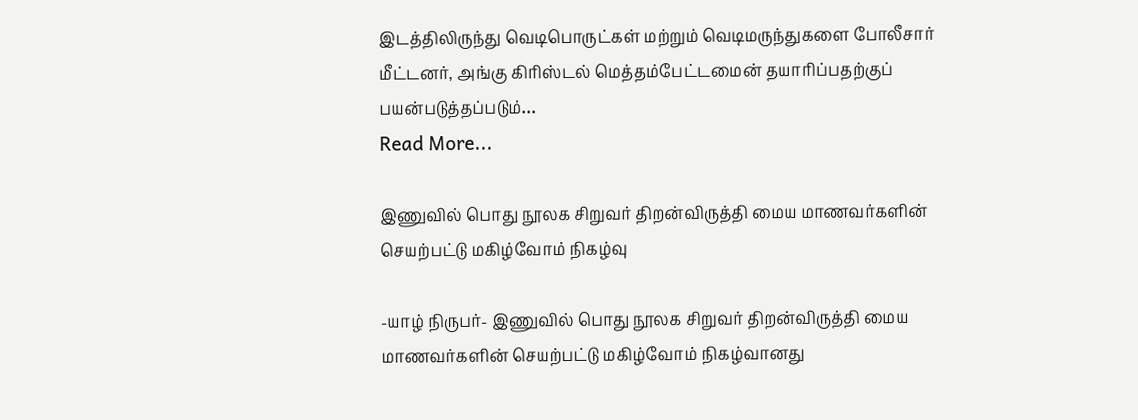இடத்திலிருந்து வெடிபொருட்கள் மற்றும் வெடிமருந்துகளை போலீசார் மீட்டனர், அங்கு கிரிஸ்டல் மெத்தம்பேட்டமைன் தயாரிப்பதற்குப் பயன்படுத்தப்படும்…
Read More...

இணுவில் பொது நூலக சிறுவர் திறன்விருத்தி மைய மாணவர்களின் செயற்பட்டு மகிழ்வோம் நிகழ்வு

-யாழ் நிருபர்- இணுவில் பொது நூலக சிறுவர் திறன்விருத்தி மைய மாணவர்களின் செயற்பட்டு மகிழ்வோம் நிகழ்வானது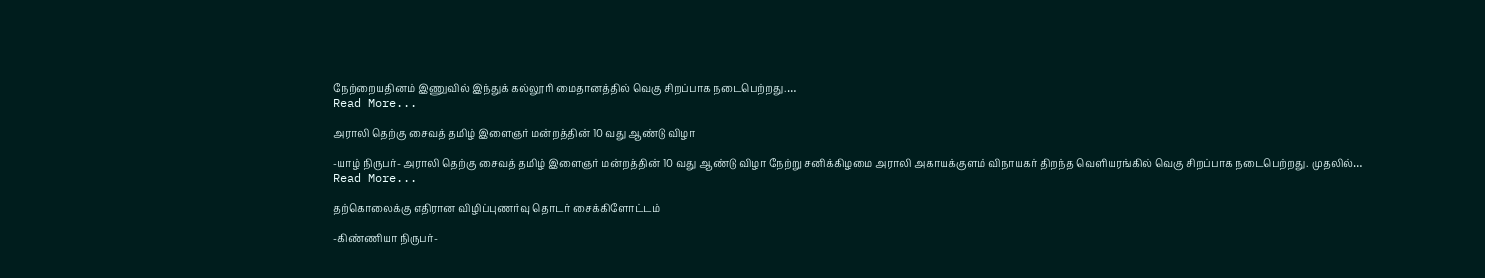நேற்றையதினம் இணுவில் இந்துக் கல்லூரி மைதானத்தில் வெகு சிறப்பாக நடைபெற்றது.…
Read More...

அராலி தெற்கு சைவத் தமிழ் இளைஞர் மன்றத்தின் 10 வது ஆண்டு விழா

-யாழ் நிருபர்- அராலி தெற்கு சைவத் தமிழ் இளைஞர் மன்றத்தின் 10 வது ஆண்டு விழா நேற்று சனிக்கிழமை அராலி அகாயக்குளம் விநாயகர் திறந்த வெளியரங்கில் வெகு சிறப்பாக நடைபெற்றது. முதலில்…
Read More...

தற்கொலைக்கு எதிரான விழிப்புணர்வு தொடர் சைக்கிளோட்டம்

-கிண்ணியா நிருபர்-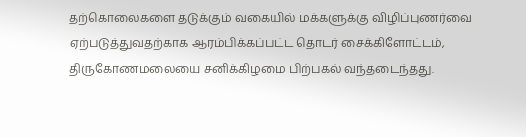தற்கொலைகளை தடுக்கும் வகையில் மக்களுக்கு விழிப்புணர்வை ஏற்படுத்துவதற்காக ஆரம்பிக்கப்பட்ட தொடர் சைக்கிளோட்டம், திருகோணமலையை சனிக்கிழமை பிற்பகல் வந்தடைந்தது.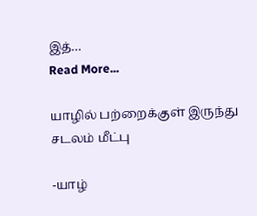இத்…
Read More...

யாழில் பற்றைக்குள் இருந்து சடலம் மீட்பு

-யாழ்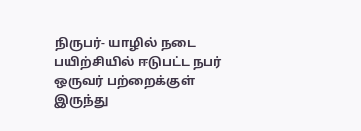நிருபர்- யாழில் நடை பயிற்சியில் ஈடுபட்ட நபர் ஒருவர் பற்றைக்குள் இருந்து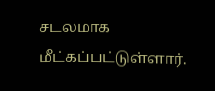சடலமாக மீட்கப்பட்டுள்ளார்.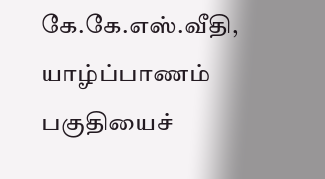கே.கே.எஸ்.வீதி, யாழ்ப்பாணம் பகுதியைச்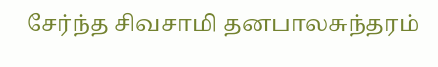சேர்ந்த சிவசாமி தனபாலசுந்தரம்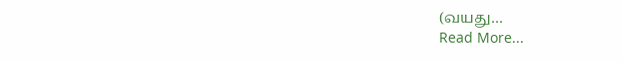(வயது…
Read More...